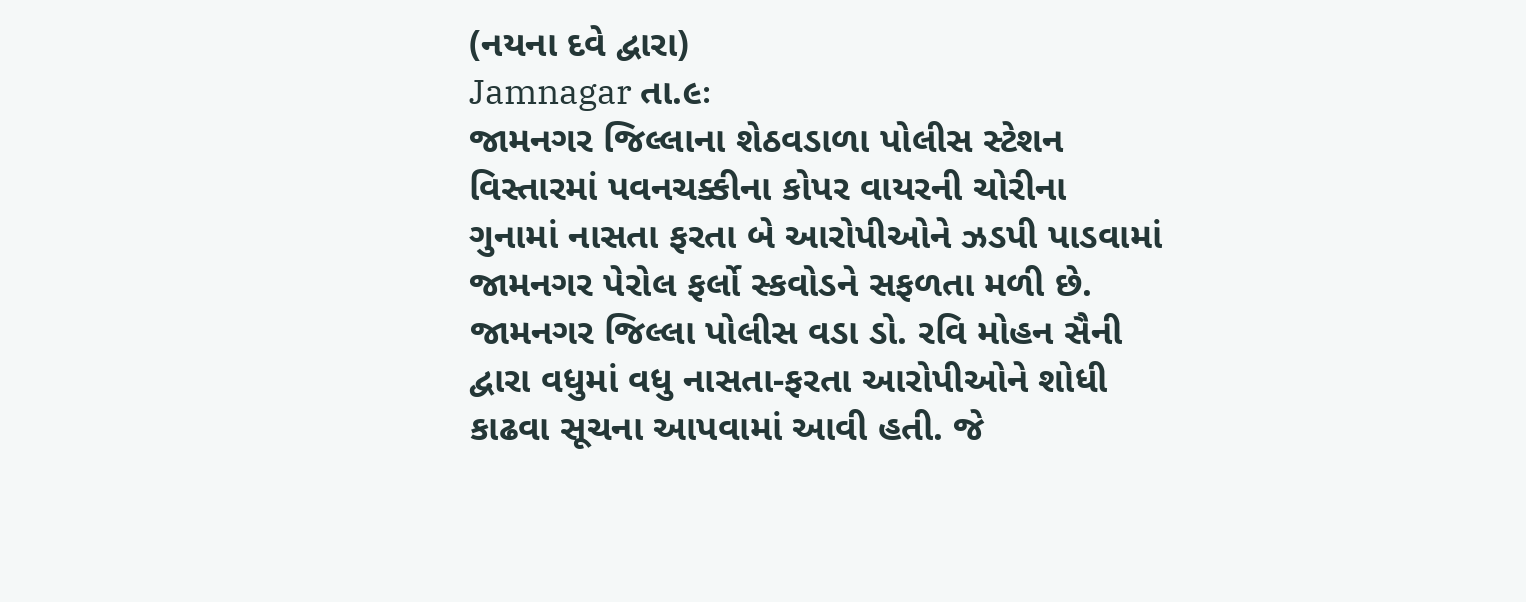(નયના દવે દ્વારા)
Jamnagar તા.૯ઃ
જામનગર જિલ્લાના શેઠવડાળા પોલીસ સ્ટેશન વિસ્તારમાં પવનચક્કીના કોપર વાયરની ચોરીના ગુનામાં નાસતા ફરતા બે આરોપીઓને ઝડપી પાડવામાં જામનગર પેરોલ ફર્લો સ્કવોડને સફળતા મળી છે.
જામનગર જિલ્લા પોલીસ વડા ડો. રવિ મોહન સૈની દ્વારા વધુમાં વધુ નાસતા-ફરતા આરોપીઓને શોધી કાઢવા સૂચના આપવામાં આવી હતી. જે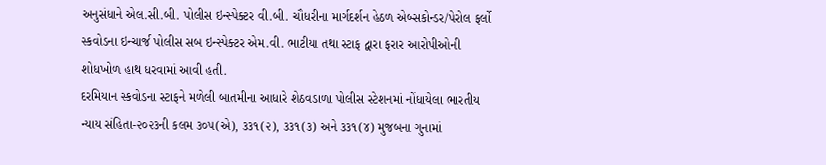અનુસંધાને એલ.સી.બી. પોલીસ ઇન્સ્પેક્ટર વી.બી. ચૌધરીના માર્ગદર્શન હેઠળ એબ્સકોન્ડર/પેરોલ ફર્લો સ્કવોડના ઇન્ચાર્જ પોલીસ સબ ઇન્સ્પેક્ટર એમ.વી. ભાટીયા તથા સ્ટાફ દ્વારા ફરાર આરોપીઓની શોધખોળ હાથ ધરવામાં આવી હતી.
દરમિયાન સ્કવોડના સ્ટાફને મળેલી બાતમીના આધારે શેઠવડાળા પોલીસ સ્ટેશનમાં નોંધાયેલા ભારતીય ન્યાય સંહિતા-૨૦૨૩ની કલમ ૩૦૫(એ), ૩૩૧(૨), ૩૩૧(૩) અને ૩૩૧(૪) મુજબના ગુનામાં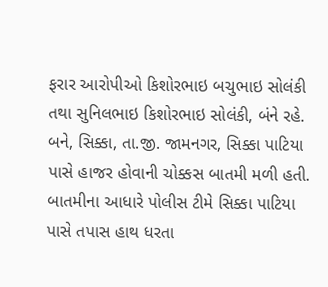ફરાર આરોપીઓ કિશોરભાઇ બચુભાઇ સોલંકી તથા સુનિલભાઇ કિશોરભાઇ સોલંકી, બંને રહે. બને, સિક્કા, તા.જી. જામનગર, સિક્કા પાટિયા પાસે હાજર હોવાની ચોક્કસ બાતમી મળી હતી.
બાતમીના આધારે પોલીસ ટીમે સિક્કા પાટિયા પાસે તપાસ હાથ ધરતા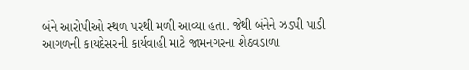બંને આરોપીઓ સ્થળ પરથી મળી આવ્યા હતા. જેથી બંનેને ઝડપી પાડી આગળની કાયદેસરની કાર્યવાહી માટે જામનગરના શેઠવડાળા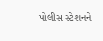પોલીસ સ્ટેશનને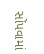સોંપવામાં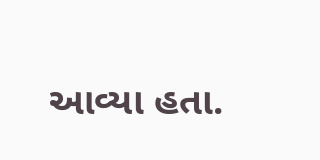આવ્યા હતા.